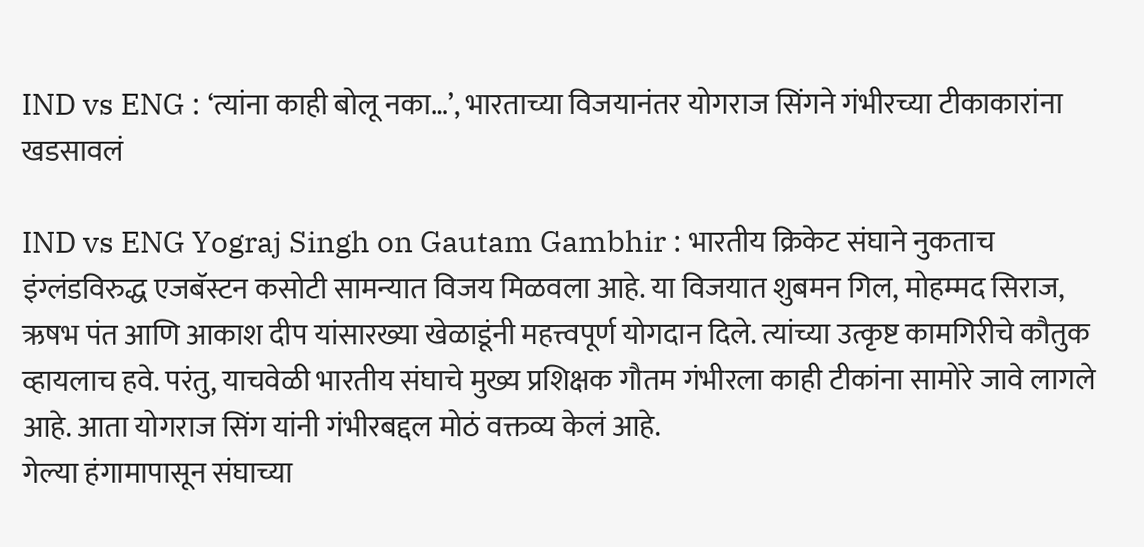IND vs ENG : ‘त्यांना काही बोलू नका…’, भारताच्या विजयानंतर योगराज सिंगने गंभीरच्या टीकाकारांना खडसावलं

IND vs ENG Yograj Singh on Gautam Gambhir : भारतीय क्रिकेट संघाने नुकताच इंग्लंडविरुद्ध एजबॅस्टन कसोटी सामन्यात विजय मिळवला आहे. या विजयात शुबमन गिल, मोहम्मद सिराज, ऋषभ पंत आणि आकाश दीप यांसारख्या खेळाडूंनी महत्त्वपूर्ण योगदान दिले. त्यांच्या उत्कृष्ट कामगिरीचे कौतुक व्हायलाच हवे. परंतु, याचवेळी भारतीय संघाचे मुख्य प्रशिक्षक गौतम गंभीरला काही टीकांना सामोरे जावे लागले आहे. आता योगराज सिंग यांनी गंभीरबद्दल मोठं वक्तव्य केलं आहे.
गेल्या हंगामापासून संघाच्या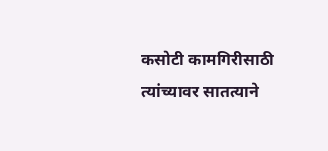कसोटी कामगिरीसाठी त्यांच्यावर सातत्याने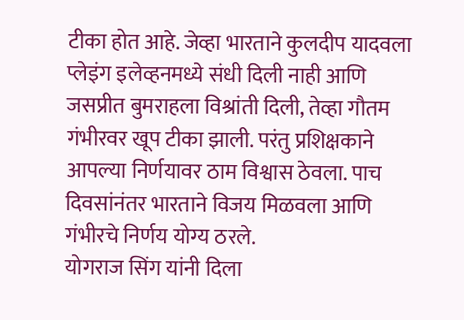टीका होत आहे. जेव्हा भारताने कुलदीप यादवला प्लेइंग इलेव्हनमध्ये संधी दिली नाही आणि जसप्रीत बुमराहला विश्रांती दिली, तेव्हा गौतम गंभीरवर खूप टीका झाली. परंतु प्रशिक्षकाने आपल्या निर्णयावर ठाम विश्वास ठेवला. पाच दिवसांनंतर भारताने विजय मिळवला आणि गंभीरचे निर्णय योग्य ठरले.
योगराज सिंग यांनी दिला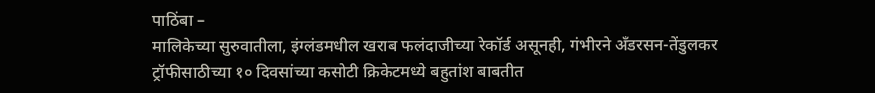पाठिंबा –
मालिकेच्या सुरुवातीला, इंग्लंडमधील खराब फलंदाजीच्या रेकॉर्ड असूनही, गंभीरने अँडरसन-तेंडुलकर ट्रॉफीसाठीच्या १० दिवसांच्या कसोटी क्रिकेटमध्ये बहुतांश बाबतीत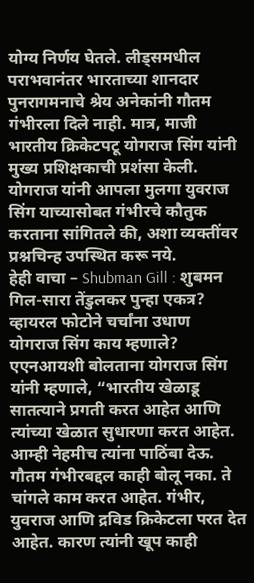योग्य निर्णय घेतले. लीड्समधील पराभवानंतर भारताच्या शानदार पुनरागमनाचे श्रेय अनेकांनी गौतम गंभीरला दिले नाही. मात्र, माजी भारतीय क्रिकेटपटू योगराज सिंग यांनी मुख्य प्रशिक्षकाची प्रशंसा केली. योगराज यांनी आपला मुलगा युवराज सिंग याच्यासोबत गंभीरचे कौतुक करताना सांगितले की, अशा व्यक्तींवर प्रश्नचिन्ह उपस्थित करू नये.
हेही वाचा – Shubman Gill : शुबमन गिल-सारा तेंडुलकर पुन्हा एकत्र? व्हायरल फोटोने चर्चांना उधाण
योगराज सिंग काय म्हणाले?
एएनआयशी बोलताना योगराज सिंग यांनी म्हणाले, “भारतीय खेळाडू सातत्याने प्रगती करत आहेत आणि त्यांच्या खेळात सुधारणा करत आहेत. आम्ही नेहमीच त्यांना पाठिंबा देऊ. गौतम गंभीरबद्दल काही बोलू नका. ते चांगले काम करत आहेत. गंभीर, युवराज आणि द्रविड क्रिकेटला परत देत आहेत. कारण त्यांनी खूप काही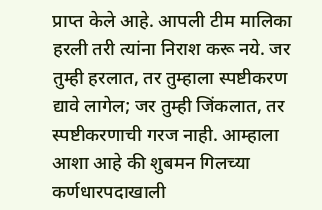प्राप्त केले आहे. आपली टीम मालिका हरली तरी त्यांना निराश करू नये. जर तुम्ही हरलात, तर तुम्हाला स्पष्टीकरण द्यावे लागेल; जर तुम्ही जिंकलात, तर स्पष्टीकरणाची गरज नाही. आम्हाला आशा आहे की शुबमन गिलच्या कर्णधारपदाखाली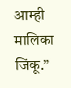आम्ही मालिका जिंकू.”